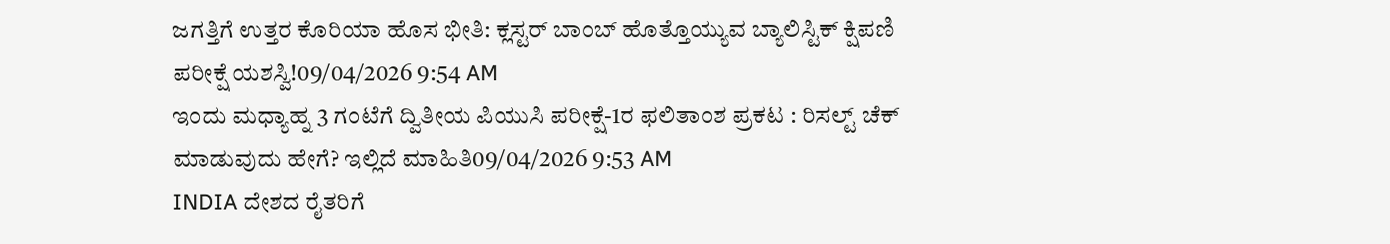ಜಗತ್ತಿಗೆ ಉತ್ತರ ಕೊರಿಯಾ ಹೊಸ ಭೀತಿ: ಕ್ಲಸ್ಟರ್ ಬಾಂಬ್ ಹೊತ್ತೊಯ್ಯುವ ಬ್ಯಾಲಿಸ್ಟಿಕ್ ಕ್ಷಿಪಣಿ ಪರೀಕ್ಷೆ ಯಶಸ್ವಿ!09/04/2026 9:54 AM
ಇಂದು ಮಧ್ಯಾಹ್ನ 3 ಗಂಟೆಗೆ ದ್ವಿತೀಯ ಪಿಯುಸಿ ಪರೀಕ್ಷೆ-1ರ ಫಲಿತಾಂಶ ಪ್ರಕಟ : ರಿಸಲ್ಟ್ ಚೆಕ್ ಮಾಡುವುದು ಹೇಗೆ? ಇಲ್ಲಿದೆ ಮಾಹಿತಿ09/04/2026 9:53 AM
INDIA ದೇಶದ ರೈತರಿಗೆ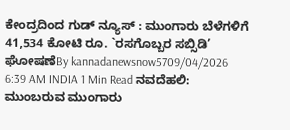ಕೇಂದ್ರದಿಂದ ಗುಡ್ ನ್ಯೂಸ್ : ಮುಂಗಾರು ಬೆಳೆಗಳಿಗೆ 41,534 ಕೋಟಿ ರೂ. `ರಸಗೊಬ್ಬರ ಸಬ್ಸಿಡಿ’ ಘೋಷಣೆBy kannadanewsnow5709/04/2026 6:39 AM INDIA 1 Min Read ನವದೆಹಲಿ: ಮುಂಬರುವ ಮುಂಗಾರು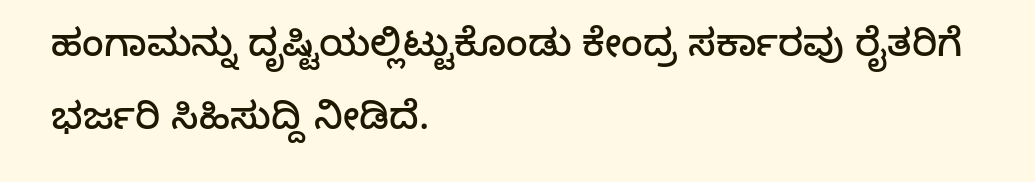ಹಂಗಾಮನ್ನು ದೃಷ್ಟಿಯಲ್ಲಿಟ್ಟುಕೊಂಡು ಕೇಂದ್ರ ಸರ್ಕಾರವು ರೈತರಿಗೆ ಭರ್ಜರಿ ಸಿಹಿಸುದ್ದಿ ನೀಡಿದೆ.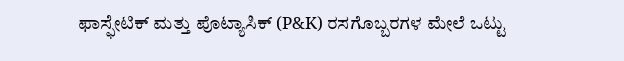ಫಾಸ್ಫೇಟಿಕ್ ಮತ್ತು ಪೊಟ್ಯಾಸಿಕ್ (P&K) ರಸಗೊಬ್ಬರಗಳ ಮೇಲೆ ಒಟ್ಟು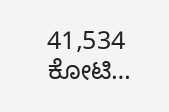41,534 ಕೋಟಿ…